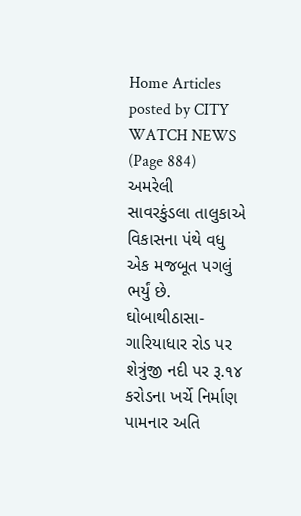Home Articles posted by CITY WATCH NEWS (Page 884)
અમરેલી
સાવરકુંડલા તાલુકાએ વિકાસના પંથે વધુ એક મજબૂત પગલું ભર્યું છે. ઘોબાથીઠાસા-ગારિયાધાર રોડ પર શેત્રુંજી નદી પર રૂ.૧૪ કરોડના ખર્ચે નિર્માણ પામનાર અતિ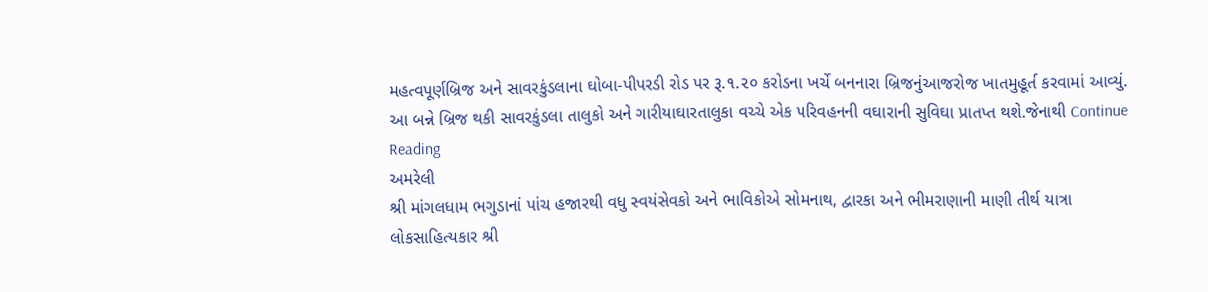મહત્વપૂર્ણબ્રિજ અને સાવરકુંડલાના ઘોબા-પીપરડી રોડ પર રૂ.૧.૨૦ કરોડના ખર્ચે બનનારા બ્રિજનુંઆજરોજ ખાતમુહૂર્ત કરવામાં આવ્યું. આ બન્ને બ્રિજ થકી સાવરકુંડલા તાલુકો અને ગારીયાઘારતાલુકા વચ્ચે એક ૫રિવહનની વઘારાની સુવિઘા પ્રાતપ્ત થશે.જેનાથી Continue Reading
અમરેલી
શ્રી માંગલધામ ભગુડાનાં પાંચ હજારથી વધુ સ્વયંસેવકો અને ભાવિકોએ સોમનાથ, દ્વારકા અને ભીમરાણાની માણી તીર્થ યાત્રા લોકસાહિત્યકાર શ્રી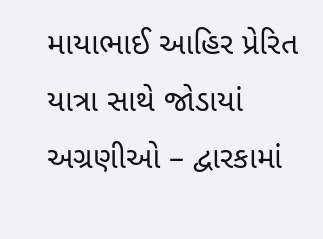માયાભાઈ આહિર પ્રેરિત યાત્રા સાથે જોડાયાં અગ્રણીઓ – દ્વારકામાં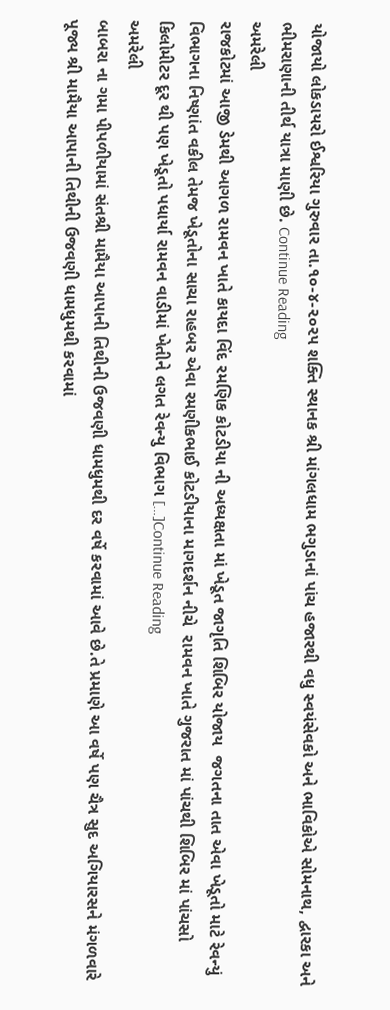યોજાયો લોકડાયરો ઈશ્વરિયા ગુરુવાર તા.૧૦-૪-૨૦૨૫ શક્તિ સ્થાનક શ્રી માંગલધામ ભગુડાનાં પાંચ હજારથી વધુ સ્વયંસેવકો અને ભાવિકોએ સોમનાથ, દ્વારકા અને ભીમરાણાની તીર્થ યાત્રા માણી છે. Continue Reading
અમરેલી
રાજકોટમાં આજી ડેમથી આગળ રામવન ખાતે કાયદા વિંદ રમણિક કોટડીયા ની અધ્યક્ષતા માં ખેડૂત જાગૃતિ શિબિર યોજાય  જગતના તાત એવા ખેડૂતો માટે રેવન્યું વિભાગના નિષ્ણાંત વકીલ તેમજ ખેડૂતોના સાચા રાહબર એવા રમણીકભાઈ કોટડીયાના માગદર્શન નીચે  રામવન ખાતે ગુજરાત માં પાંચથી શિબિર માં પાંચસો કિલોમીટર દૂર થી પણ ખેડૂતો પધાર્યા રામવન વાડીમાં ખેતીને લગત રેવન્યુ વિભાગ […]Continue Reading
અમરેલી
બાબરા ના ગમા પીપળીયામાં સંતશ્રી મામૈયા આપાની તિથીની ઉજવણી ધામધુમથી દર વર્ષે કરવામાં આવે છે.તે પ્રમાણે આ વર્ષે પણ ચૈત્ર સુદ અગિયારસને મંગળવારે પૂજ્ય શ્રી મામૈયા આપાની તિથીની ઉજવણી ધામધુમથી કરવામાં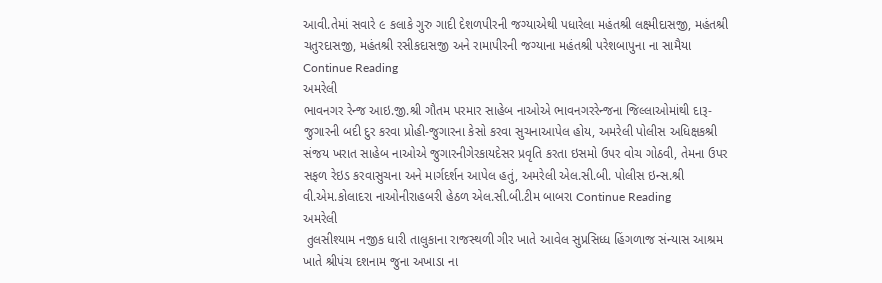આવી.તેમાં સવારે ૯ કલાકે ગુરુ ગાદી દેશળપીરની જગ્યાએથી પધારેલા મહંતશ્રી લક્ષ્મીદાસજી, મહંતશ્રી ચતુરદાસજી, મહંતશ્રી રસીકદાસજી અને રામાપીરની જગ્યાના મહંતશ્રી પરેશબાપુના ના સામૈયા Continue Reading
અમરેલી
ભાવનગર રેન્‍જ આઇ.જી.શ્રી ગૌતમ પરમાર સાહેબ નાઓએ ભાવનગરરેન્‍જના જિલ્લાઓમાંથી દારૂ-જુગારની બદી દુર કરવા પ્રોહી-જુગારના કેસો કરવા સુચનાઆપેલ હોય, અમરેલી પોલીસ અધિક્ષકશ્રી સંજય ખરાત સાહેબ નાઓએ જુગારનીગેરકાયદેસર પ્રવૃતિ કરતા ઇસમો ઉપર વોચ ગોઠવી, તેમના ઉપર સફળ રેઇડ કરવાસુચના અને માર્ગદર્શન આપેલ હતું, અમરેલી એલ.સી.બી. પોલીસ ઇન્સ.શ્રી વી.એમ.કોલાદરા નાઓનીરાહબરી હેઠળ એલ.સી.બી.ટીમ બાબરા Continue Reading
અમરેલી
 તુલસીશ્યામ નજીક ધારી તાલુકાના રાજસ્થળી ગીર ખાતે આવેલ સુપ્રસિધ્ધ હિંગળાજ સંન્યાસ આશ્રમ ખાતે શ્રીપંચ દશનામ જુના અખાડા ના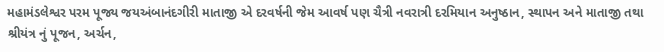મહામંડલેશ્વર પરમ પૂજ્ય જયઅંબાનંદગીરી માતાજી એ દરવર્ષની જેમ આવર્ષ પણ ચૈત્રી નવરાત્રી દરમિયાન અનુષ્ઠાન, સ્થાપન અને માતાજી તથા શ્રીયંત્ર નું પૂજન, અર્ચન,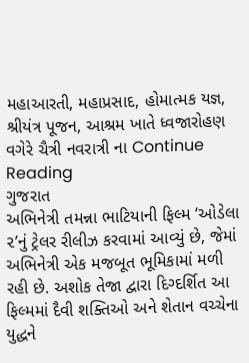મહાઆરતી, મહાપ્રસાદ, હોમાત્મક યજ્ઞ, શ્રીયંત્ર પૂજન, આશ્રમ ખાતે ધ્વજારોહણ વગેરે ચૈત્રી નવરાત્રી ના Continue Reading
ગુજરાત
અભિનેત્રી તમન્ના ભાટિયાની ફિલ્મ ‘ઓડેલા ૨’નું ટ્રેલર રીલીઝ કરવામાં આવ્યું છે, જેમાં અભિનેત્રી એક મજબૂત ભૂમિકામાં મળી રહી છે. અશોક તેજા દ્વારા દિગ્દર્શિત આ ફિલ્મમાં દૈવી શક્તિઓ અને શેતાન વચ્ચેના યુદ્ધને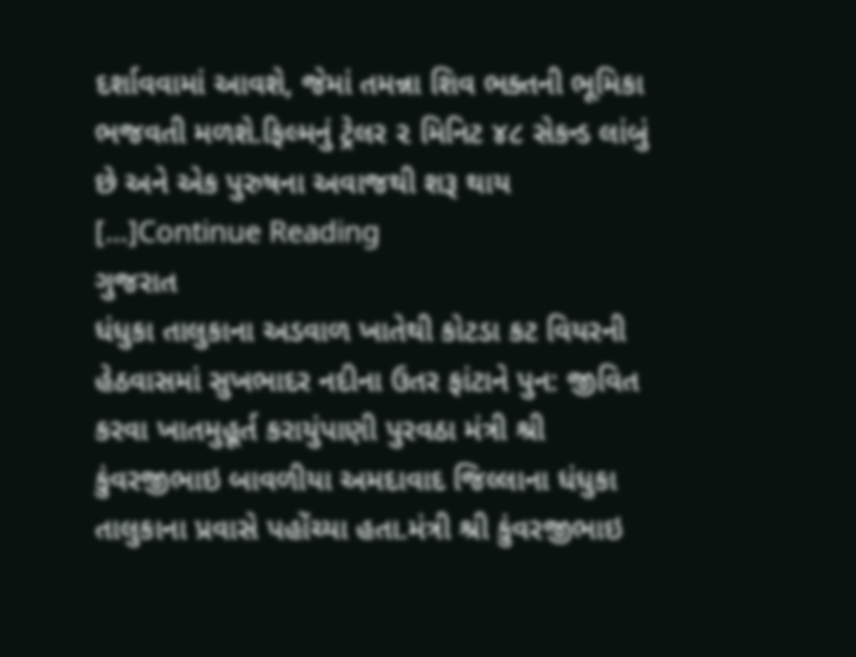દર્શાવવામાં આવશે, જેમાં તમન્ના શિવ ભક્તની ભૂમિકા ભજવતી મળશે.ફિલ્મનું ટ્રેલર ૨ મિનિટ ૪૮ સેકન્ડ લાંબું છે અને એક પુરુષના અવાજથી શરૂ થાય […]Continue Reading
ગુજરાત
ધંધુકા તાલુકાના અડવાળ ખાતેથી કોટડા કટ વિયરની હેઠવાસમાં સુખભાદર નદીના ઉતર ફાંટાને પુન: જીવિત કરવા ખાતમુહૂર્ત કરાયુંપાણી પુરવઠા મંત્રી શ્રી કુંવરજીભાઇ બાવળીયા અમદાવાદ જિલ્લાના ધંધુકા તાલુકાના પ્રવાસે પહોંચ્યા હતા.મંત્રી શ્રી કુંવરજીભાઇ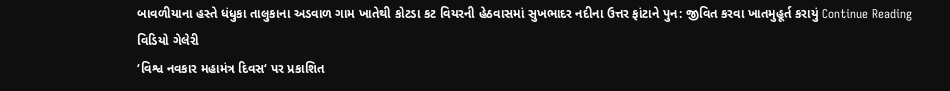બાવળીયાના હસ્તે ધંધુકા તાલુકાના અડવાળ ગામ ખાતેથી કોટડા કટ વિયરની હેઠવાસમાં સુખભાદર નદીના ઉત્તર ફાંટાને પુન: જીવિત કરવા ખાતમુહૂર્ત કરાયું Continue Reading
વિડિયો ગેલેરી
‘વિશ્વ નવકાર મહામંત્ર દિવસ‘ પર પ્રકાશિત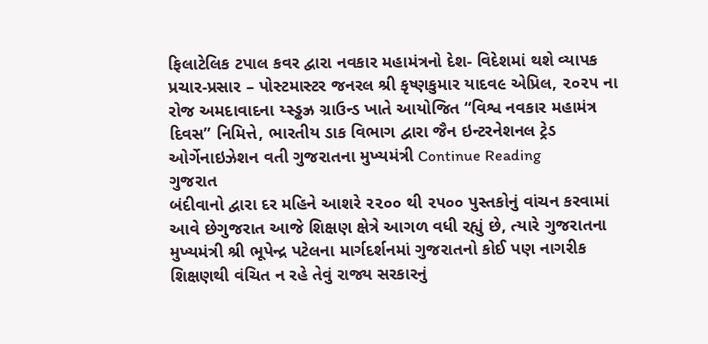ફિલાટેલિક ટપાલ કવર દ્વારા નવકાર મહામંત્રનો દેશ- વિદેશમાં થશે વ્યાપક પ્રચાર-પ્રસાર – પોસ્ટમાસ્ટર જનરલ શ્રી કૃષ્ણકુમાર યાદવ૯ એપ્રિલ, ૨૦૨૫ ના રોજ અમદાવાદના ય્સ્ડ્ઢઝ્ર ગ્રાઉન્ડ ખાતે આયોજિત “વિશ્વ નવકાર મહામંત્ર દિવસ” નિમિત્તે, ભારતીય ડાક વિભાગ દ્વારા જૈન ઇન્ટરનેશનલ ટ્રેડ ઓર્ગેનાઇઝેશન વતી ગુજરાતના મુખ્યમંત્રી Continue Reading
ગુજરાત
બંદીવાનો દ્વારા દર મહિને આશરે ૨૨૦૦ થી ૨૫૦૦ પુસ્તકોનું વાંચન કરવામાં આવે છેગુજરાત આજે શિક્ષણ ક્ષેત્રે આગળ વધી રહ્યું છે, ત્યારે ગુજરાતના મુખ્યમંત્રી શ્રી ભૂપેન્દ્ર પટેલના માર્ગદર્શનમાં ગુજરાતનો કોઈ પણ નાગરીક શિક્ષણથી વંચિત ન રહે તેવું રાજ્ય સરકારનું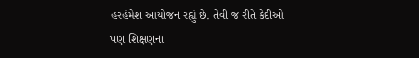હરહંમેશ આયોજન રહ્યું છે. તેવી જ રીતે કેદીઓ પણ શિક્ષણના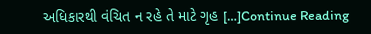અધિકારથી વંચિત ન રહે તે માટે ગૃહ […]Continue Reading